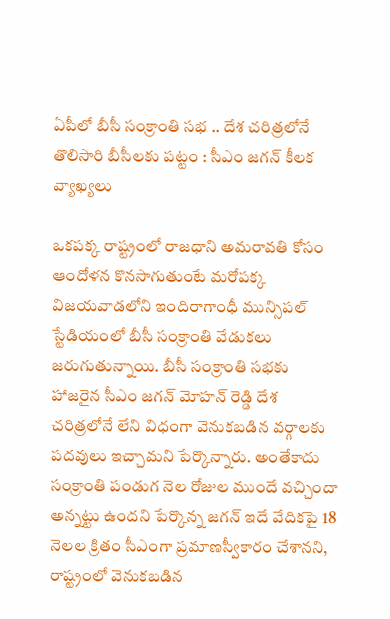ఏపీలో బీసీ సంక్రాంతి సభ .. దేశ చరిత్రలోనే తొలిసారి బీసీలకు పట్టం : సీఎం జగన్ కీలక వ్యాఖ్యలు

ఒకపక్క రాష్ట్రంలో రాజధాని అమరావతి కోసం ఆందోళన కొనసాగుతుంటే మరోపక్క విజయవాడలోని ఇందిరాగాంధీ మున్సిపల్ స్టేడియంలో బీసీ సంక్రాంతి వేడుకలు జరుగుతున్నాయి. బీసీ సంక్రాంతి సభకు హాజరైన సీఎం జగన్ మోహన్ రెడ్డి దేశ చరిత్రలోనే లేని విధంగా వెనుకబడిన వర్గాలకు పదవులు ఇచ్చామని పేర్కొన్నారు. అంతేకాదు సంక్రాంతి పండుగ నెల రోజుల ముందే వచ్చిందా అన్నట్టు ఉందని పేర్కొన్న జగన్ ఇదే వేదికపై 18 నెలల క్రితం సీఎంగా ప్రమాణస్వీకారం చేశానని, రాష్ట్రంలో వెనుకబడిన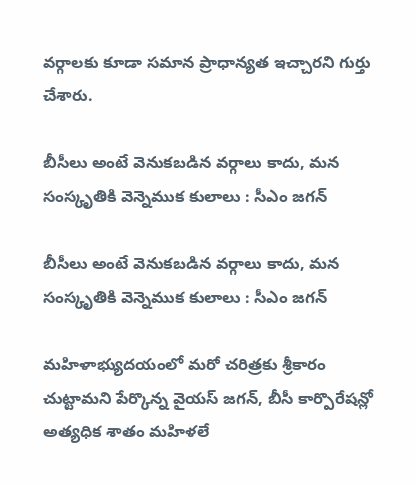వర్గాలకు కూడా సమాన ప్రాధాన్యత ఇచ్చారని గుర్తు చేశారు.

బీసీలు అంటే వెనుకబడిన వర్గాలు కాదు, మన సంస్కృతికి వెన్నెముక కులాలు : సీఎం జగన్

బీసీలు అంటే వెనుకబడిన వర్గాలు కాదు, మన సంస్కృతికి వెన్నెముక కులాలు : సీఎం జగన్

మహిళాభ్యుదయంలో మరో చరిత్రకు శ్రీకారం చుట్టామని పేర్కొన్న వైయస్ జగన్, బీసీ కార్పొరేషన్లో అత్యధిక శాతం మహిళలే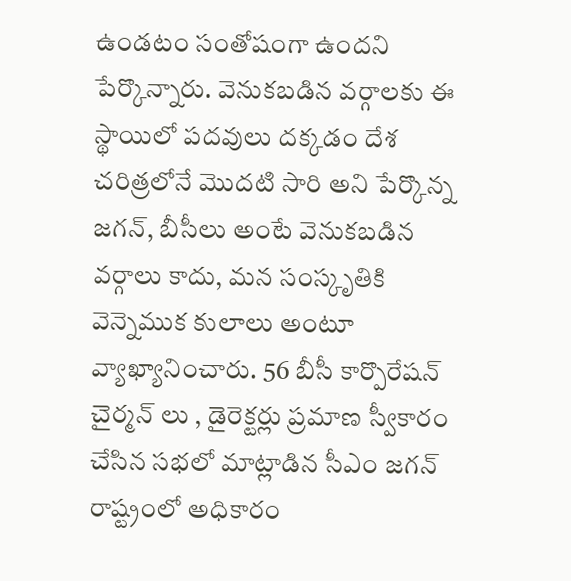ఉండటం సంతోషంగా ఉందని పేర్కొన్నారు. వెనుకబడిన వర్గాలకు ఈ స్థాయిలో పదవులు దక్కడం దేశ చరిత్రలోనే మొదటి సారి అని పేర్కొన్న జగన్, బీసీలు అంటే వెనుకబడిన వర్గాలు కాదు, మన సంస్కృతికి వెన్నెముక కులాలు అంటూ వ్యాఖ్యానించారు. 56 బీసీ కార్పొరేషన్ చైర్మన్ లు , డైరెక్టర్లు ప్రమాణ స్వీకారం చేసిన సభలో మాట్లాడిన సీఎం జగన్ రాష్ట్రంలో అధికారం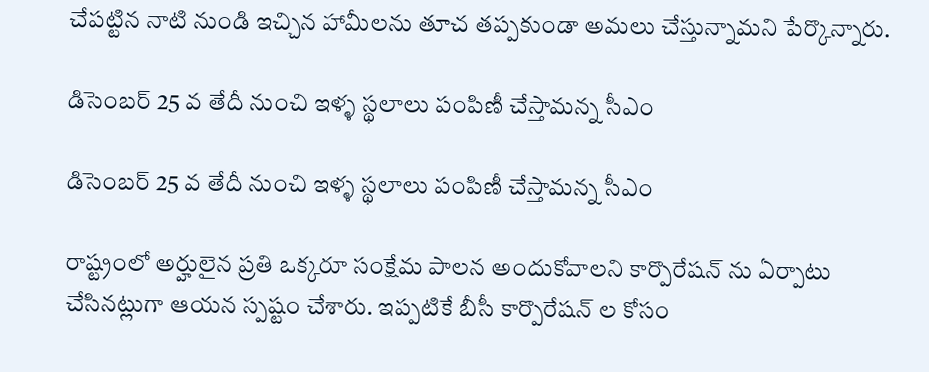చేపట్టిన నాటి నుండి ఇచ్చిన హామీలను తూచ తప్పకుండా అమలు చేస్తున్నామని పేర్కొన్నారు.

డిసెంబర్ 25 వ తేదీ నుంచి ఇళ్ళ స్థలాలు పంపిణీ చేస్తామన్న సీఎం

డిసెంబర్ 25 వ తేదీ నుంచి ఇళ్ళ స్థలాలు పంపిణీ చేస్తామన్న సీఎం

రాష్ట్రంలో అర్హులైన ప్రతి ఒక్కరూ సంక్షేమ పాలన అందుకోవాలని కార్పొరేషన్ ను ఏర్పాటు చేసినట్లుగా ఆయన స్పష్టం చేశారు. ఇప్పటికే బీసీ కార్పొరేషన్ ల కోసం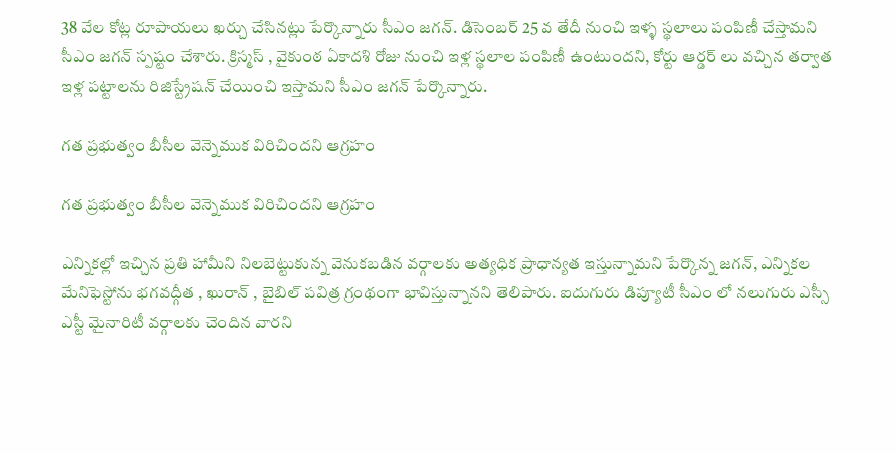38 వేల కోట్ల రూపాయలు ఖర్చు చేసినట్లు పేర్కొన్నారు సీఎం జగన్. డిసెంబర్ 25 వ తేదీ నుంచి ఇళ్ళ స్థలాలు పంపిణీ చేస్తామని సీఎం జగన్ స్పష్టం చేశారు. క్రిస్మస్ , వైకుంఠ ఏకాదశి రోజు నుంచి ఇళ్ల స్థలాల పంపిణీ ఉంటుందని, కోర్టు ఆర్డర్ లు వచ్చిన తర్వాత ఇళ్ల పట్టాలను రిజిస్ట్రేషన్ చేయించి ఇస్తామని సీఎం జగన్ పేర్కొన్నారు.

గత ప్రభుత్వం బీసీల వెన్నెముక విరిచిందని ఆగ్రహం

గత ప్రభుత్వం బీసీల వెన్నెముక విరిచిందని ఆగ్రహం

ఎన్నికల్లో ఇచ్చిన ప్రతి హామీని నిలబెట్టుకున్న వెనుకబడిన వర్గాలకు అత్యధిక ప్రాధాన్యత ఇస్తున్నామని పేర్కొన్న జగన్, ఎన్నికల మేనిఫెస్టోను భగవద్గీత , ఖురాన్ , బైబిల్ పవిత్ర గ్రంథంగా భావిస్తున్నానని తెలిపారు. ఐదుగురు డిప్యూటీ సీఎం లో నలుగురు ఎస్సీ ఎస్టీ మైనారిటీ వర్గాలకు చెందిన వారని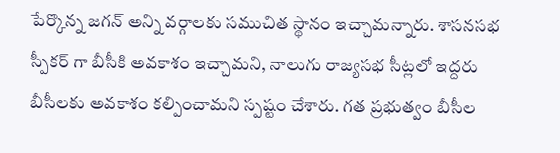పేర్కొన్న జగన్ అన్ని వర్గాలకు సముచిత స్థానం ఇచ్చామన్నారు. శాసనసభ స్పీకర్ గా బీసీకి అవకాశం ఇచ్చామని, నాలుగు రాజ్యసభ సీట్లలో ఇద్దరు బీసీలకు అవకాశం కల్పించామని స్పష్టం చేశారు. గత ప్రభుత్వం బీసీల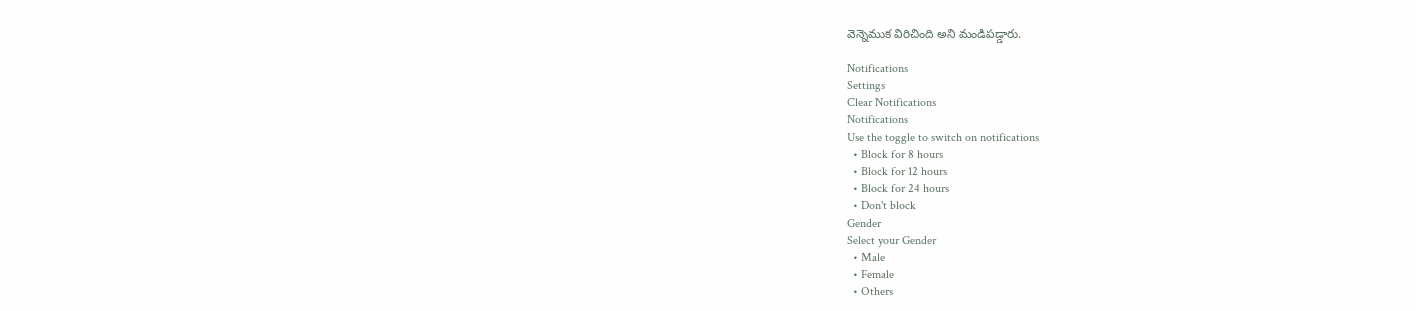వెన్నెముక విరిచింది అని మండిపడ్డారు.

Notifications
Settings
Clear Notifications
Notifications
Use the toggle to switch on notifications
  • Block for 8 hours
  • Block for 12 hours
  • Block for 24 hours
  • Don't block
Gender
Select your Gender
  • Male
  • Female
  • Others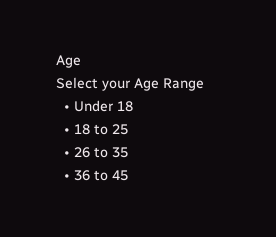Age
Select your Age Range
  • Under 18
  • 18 to 25
  • 26 to 35
  • 36 to 45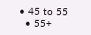• 45 to 55
  • 55+